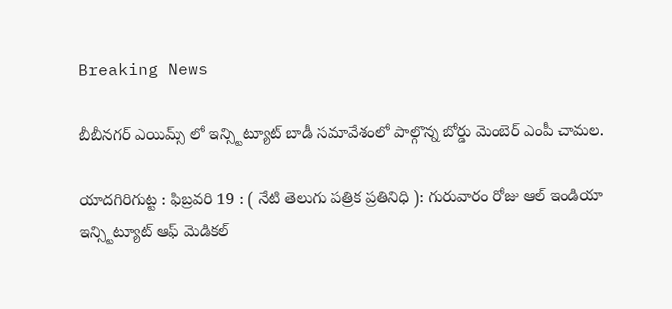Breaking News

బీబీనగర్ ఎయిమ్స్ లో ఇన్స్టిట్యూట్ బాడీ సమావేశంలో పాల్గొన్న బోర్డు మెంబెర్ ఎంపీ చామల.

యాదగిరిగుట్ట : ఫిబ్రవరి 19 : ( నేటి తెలుగు పత్రిక ప్రతినిధి ): గురువారం రోజు ఆల్ ఇండియా ఇన్స్టిట్యూట్ ఆఫ్ మెడికల్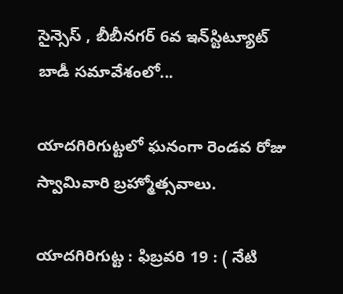సైన్సెస్ , బీబీనగర్ 6వ ఇన్‌స్టిట్యూట్ బాడీ సమావేశంలో...

యాదగిరిగుట్టలో ఘనంగా రెండవ రోజు స్వామివారి బ్రహ్మోత్సవాలు.

యాదగిరిగుట్ట : ఫిబ్రవరి 19 : ( నేటి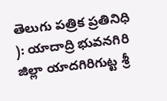తెలుగు పత్రిక ప్రతినిధి ): యాదాద్రి భువనగిరి జిల్లా యాదగిరిగుట్ట శ్రీ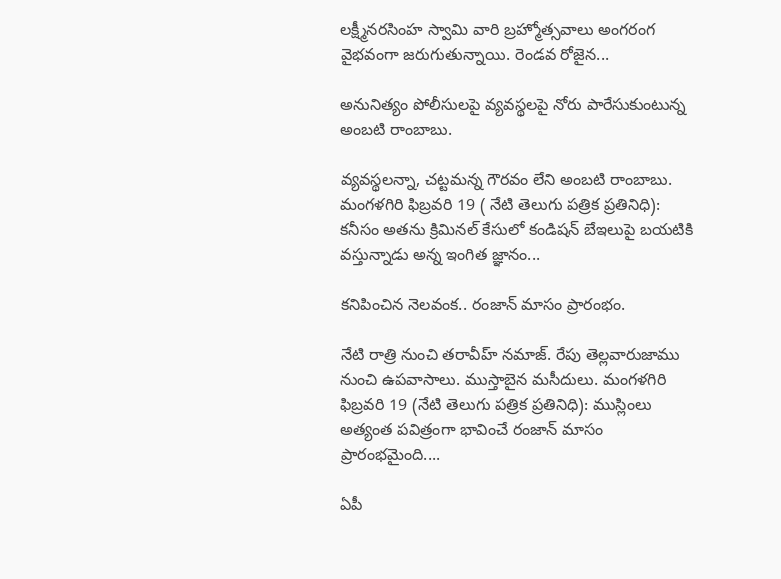లక్ష్మీనరసింహ స్వామి వారి బ్రహ్మోత్సవాలు అంగరంగ వైభవంగా జరుగుతున్నాయి. రెండవ రోజైన...

అనునిత్యం పోలీసులపై వ్యవస్థలపై నోరు పారేసుకుంటున్న అంబటి రాంబాబు.

వ్యవస్థలన్నా, చట్టమన్న గౌరవం లేని అంబటి రాంబాబు. మంగళగిరి ఫిబ్రవరి 19 ( నేటి తెలుగు పత్రిక ప్రతినిధి): కనీసం అతను క్రిమినల్ కేసులో కండిషన్ బేఇలుపై బయటికి వస్తున్నాడు అన్న ఇంగిత జ్ఞానం...

కనిపించిన నెలవంక.. రంజాన్ మాసం ప్రారంభం.

నేటి రాత్రి నుంచి తరావీహ్ నమాజ్. రేపు తెల్లవారుజాము నుంచి ఉపవాసాలు. ముస్తాబైన మసీదులు. మంగళగిరి ఫిబ్రవరి 19 (నేటి తెలుగు పత్రిక ప్రతినిధి): ముస్లింలు అత్యంత పవిత్రంగా భావించే రంజాన్‌ మాసం ప్రారంభమైంది....

ఏపీ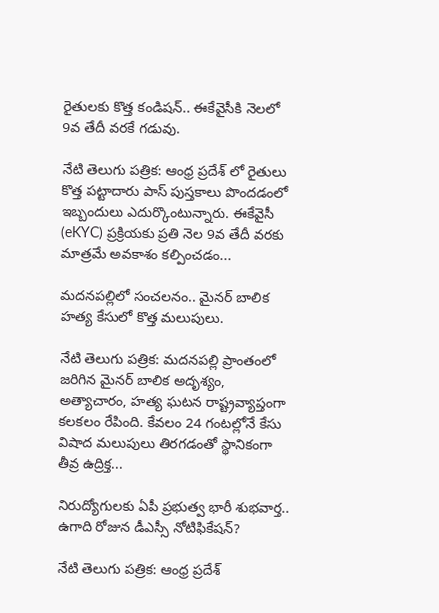రైతులకు కొత్త కండిషన్.. ఈకేవైసీకి నెలలో 9వ తేదీ వరకే గడువు.

నేటి తెలుగు పత్రిక: ఆంధ్ర ప్రదేశ్ లో రైతులు కొత్త పట్టాదారు పాస్ పుస్తకాలు పొందడంలో ఇబ్బందులు ఎదుర్కొంటున్నారు. ఈకేవైసీ (eKYC) ప్రక్రియకు ప్రతి నెల 9వ తేదీ వరకు మాత్రమే అవకాశం కల్పించడం...

మదనపల్లిలో సంచలనం.. మైనర్ బాలిక హత్య కేసులో కొత్త మలుపులు.

నేటి తెలుగు పత్రిక: మదనపల్లి ప్రాంతంలో జరిగిన మైనర్ బాలిక అదృశ్యం, అత్యాచారం, హత్య ఘటన రాష్ట్రవ్యాప్తంగా కలకలం రేపింది. కేవలం 24 గంటల్లోనే కేసు విషాద మలుపులు తిరగడంతో స్థానికంగా తీవ్ర ఉద్రిక్త...

నిరుద్యోగులకు ఏపీ ప్రభుత్వ భారీ శుభవార్త.. ఉగాది రోజున డీఎస్సీ నోటిఫికేషన్?

నేటి తెలుగు పత్రిక: ఆంధ్ర ప్రదేశ్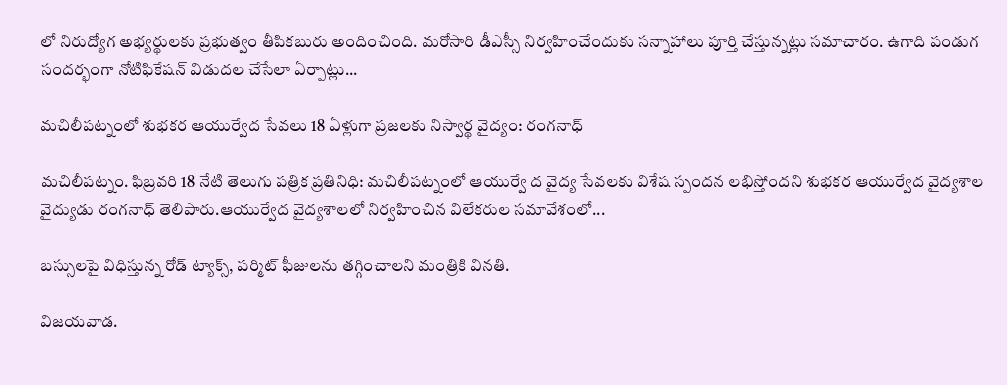లో నిరుద్యోగ అభ్యర్థులకు ప్రభుత్వం తీపికబురు అందించింది. మరోసారి డీఎస్సీ నిర్వహించేందుకు సన్నాహాలు పూర్తి చేస్తున్నట్లు సమాచారం. ఉగాది పండుగ సందర్భంగా నోటిఫికేషన్ విడుదల చేసేలా ఏర్పాట్లు...

మచిలీపట్నంలో శుభకర ఆయుర్వేద సేవలు 18 ఏళ్లుగా ప్రజలకు నిస్వార్థ వైద్యం: రంగనాధ్

మచిలీపట్నం. ఫిబ్రవరి 18 నేటి తెలుగు పత్రిక ప్రతినిధి: మచిలీపట్నంలో ఆయుర్వే ద వైద్య సేవలకు విశేష స్పందన లభిస్తోందని శుభకర ఆయుర్వేద వైద్యశాల వైద్యుడు రంగనాధ్ తెలిపారు.ఆయుర్వేద వైద్యశాలలో నిర్వహించిన విలేకరుల సమావేశంలో...

బస్సులపై విధిస్తున్న రోడ్ ట్యాక్స్, పర్మిట్ ఫీజులను తగ్గించాలని మంత్రికి వినతి.

విజయవాడ.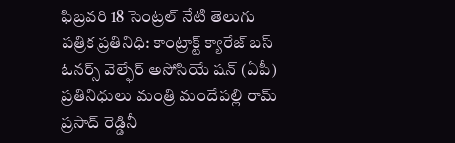ఫిబ్రవరి 18 సెంట్రల్ నేటి తెలుగు పత్రిక ప్రతినిధి: కాంట్రాక్ట్ క్యారేజ్ బస్ ఓనర్స్ వెల్ఫేర్ అసోసియే షన్ (ఏపీ) ప్రతినిధులు మంత్రి మందేపల్లి రామ్ ప్రసాద్ రెడ్డినీ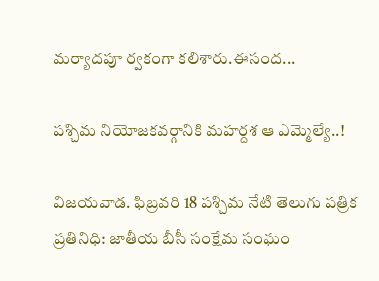మర్యాదపూ ర్వకంగా కలిశారు.ఈసంద...

పశ్చిమ నియోజకవర్గానికి మహర్దశ ఆ ఎమ్మెల్యే..!

విజయవాడ. ఫిబ్రవరి 18 పశ్చిమ నేటి తెలుగు పత్రిక ప్రతినిధి: జాతీయ బీసీ సంక్షేమ సంఘం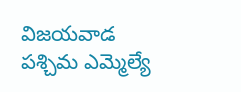విజయవాడ పశ్చిమ ఎమ్మెల్యే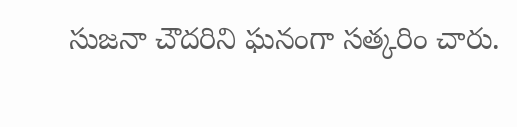సుజనా చౌదరిని ఘనంగా సత్కరిం చారు.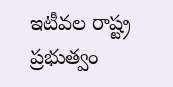ఇటీవల రాష్ట్ర ప్రభుత్వం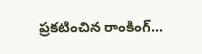ప్రకటించిన రాంకింగ్...